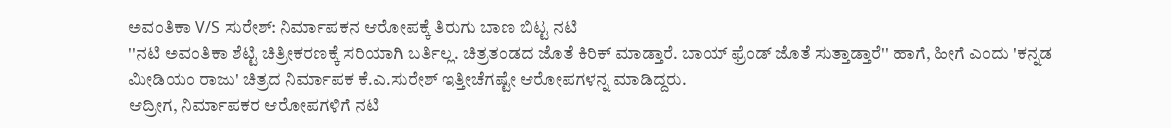ಅವಂತಿಕಾ V/S ಸುರೇಶ್: ನಿರ್ಮಾಪಕನ ಆರೋಪಕ್ಕೆ ತಿರುಗು ಬಾಣ ಬಿಟ್ಟ ನಟಿ
''ನಟಿ ಅವಂತಿಕಾ ಶೆಟ್ಟಿ ಚಿತ್ರೀಕರಣಕ್ಕೆ ಸರಿಯಾಗಿ ಬರ್ತಿಲ್ಲ. ಚಿತ್ರತಂಡದ ಜೊತೆ ಕಿರಿಕ್ ಮಾಡ್ತಾರೆ. ಬಾಯ್ ಫ್ರೆಂಡ್ ಜೊತೆ ಸುತ್ತಾಡ್ತಾರೆ'' ಹಾಗೆ, ಹೀಗೆ ಎಂದು 'ಕನ್ನಡ ಮೀಡಿಯಂ ರಾಜು' ಚಿತ್ರದ ನಿರ್ಮಾಪಕ ಕೆ.ಎ.ಸುರೇಶ್ ಇತ್ತೀಚೆಗಷ್ಟೇ ಆರೋಪಗಳನ್ನ ಮಾಡಿದ್ದರು.
ಆದ್ರೀಗ, ನಿರ್ಮಾಪಕರ ಆರೋಪಗಳಿಗೆ ನಟಿ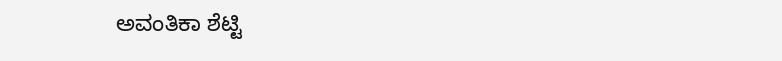ಅವಂತಿಕಾ ಶೆಟ್ಟಿ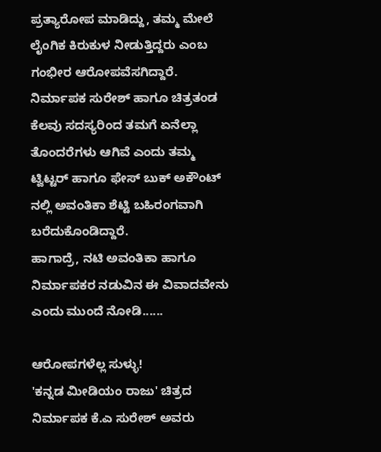ಪ್ರತ್ಯಾರೋಪ ಮಾಡಿದ್ದು, ತಮ್ಮ ಮೇಲೆ ಲೈಂಗಿಕ ಕಿರುಕುಳ ನೀಡುತ್ತಿದ್ದರು ಎಂಬ ಗಂಭೀರ ಆರೋಪವೆಸಗಿದ್ದಾರೆ.
ನಿರ್ಮಾಪಕ ಸುರೇಶ್ ಹಾಗೂ ಚಿತ್ರತಂಡ ಕೆಲವು ಸದಸ್ಯರಿಂದ ತಮಗೆ ಏನೆಲ್ಲಾ ತೊಂದರೆಗಳು ಆಗಿವೆ ಎಂದು ತಮ್ಮ ಟ್ವಿಟ್ಟರ್ ಹಾಗೂ ಫೇಸ್ ಬುಕ್ ಅಕೌಂಟ್ ನಲ್ಲಿ ಅವಂತಿಕಾ ಶೆಟ್ಟಿ ಬಹಿರಂಗವಾಗಿ ಬರೆದುಕೊಂಡಿದ್ದಾರೆ.
ಹಾಗಾದ್ರೆ, ನಟಿ ಅವಂತಿಕಾ ಹಾಗೂ ನಿರ್ಮಾಪಕರ ನಡುವಿನ ಈ ವಿವಾದವೇನು ಎಂದು ಮುಂದೆ ನೋಡಿ......

ಆರೋಪಗಳೆಲ್ಲ ಸುಳ್ಳು!
'ಕನ್ನಡ ಮೀಡಿಯಂ ರಾಜು' ಚಿತ್ರದ ನಿರ್ಮಾಪಕ ಕೆ.ಎ ಸುರೇಶ್ ಅವರು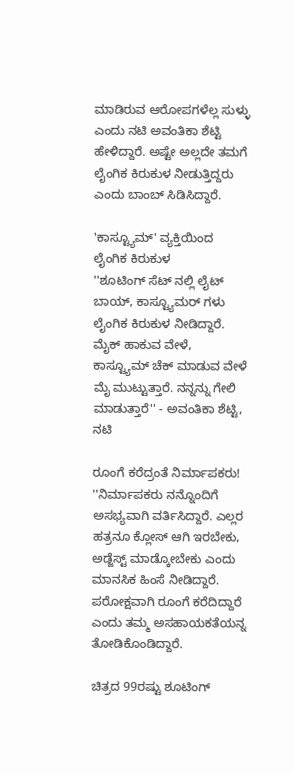ಮಾಡಿರುವ ಆರೋಪಗಳೆಲ್ಲ ಸುಳ್ಳು ಎಂದು ನಟಿ ಅವಂತಿಕಾ ಶೆಟ್ಟಿ ಹೇಳಿದ್ದಾರೆ. ಅಷ್ಟೇ ಅಲ್ಲದೇ ತಮಗೆ ಲೈಂಗಿಕ ಕಿರುಕುಳ ನೀಡುತ್ತಿದ್ದರು ಎಂದು ಬಾಂಬ್ ಸಿಡಿಸಿದ್ದಾರೆ.

'ಕಾಸ್ಟ್ಯೂಮ್' ವ್ಯಕ್ತಿಯಿಂದ ಲೈಂಗಿಕ ಕಿರುಕುಳ
''ಶೂಟಿಂಗ್ ಸೆಟ್ ನಲ್ಲಿ ಲೈಟ್ ಬಾಯ್, ಕಾಸ್ಟ್ಯೂಮರ್ ಗಳು ಲೈಂಗಿಕ ಕಿರುಕುಳ ನೀಡಿದ್ದಾರೆ. ಮೈಕ್ ಹಾಕುವ ವೇಳೆ, ಕಾಸ್ಟ್ಯೂಮ್ ಚೆಕ್ ಮಾಡುವ ವೇಳೆ ಮೈ ಮುಟ್ಟುತ್ತಾರೆ. ನನ್ನನ್ನು ಗೇಲಿ ಮಾಡುತ್ತಾರೆ'' - ಅವಂತಿಕಾ ಶೆಟ್ಟಿ, ನಟಿ

ರೂಂಗೆ ಕರೆದ್ರಂತೆ ನಿರ್ಮಾಪಕರು!
''ನಿರ್ಮಾಪಕರು ನನ್ನೊಂದಿಗೆ ಅಸಭ್ಯವಾಗಿ ವರ್ತಿಸಿದ್ದಾರೆ. ಎಲ್ಲರ ಹತ್ರನೂ ಕ್ಲೋಸ್ ಆಗಿ ಇರಬೇಕು, ಅಡ್ಜೆಸ್ಟ್ ಮಾಡ್ಕೋಬೇಕು ಎಂದು ಮಾನಸಿಕ ಹಿಂಸೆ ನೀಡಿದ್ದಾರೆ. ಪರೋಕ್ಷವಾಗಿ ರೂಂಗೆ ಕರೆದಿದ್ದಾರೆ ಎಂದು ತಮ್ಮ ಅಸಹಾಯಕತೆಯನ್ನ ತೋಡಿಕೊಂಡಿದ್ದಾರೆ.

ಚಿತ್ರದ 99ರಷ್ಟು ಶೂಟಿಂಗ್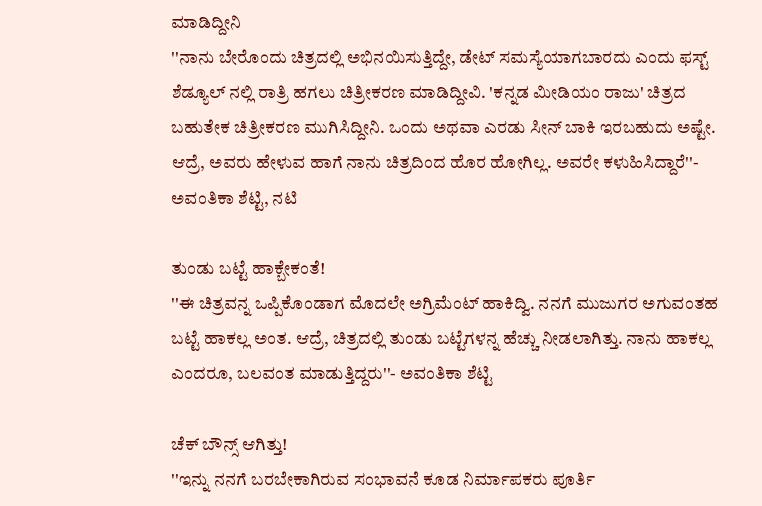ಮಾಡಿದ್ದೀನಿ
''ನಾನು ಬೇರೊಂದು ಚಿತ್ರದಲ್ಲಿ ಅಭಿನಯಿಸುತ್ತಿದ್ದೇ, ಡೇಟ್ ಸಮಸ್ಯೆಯಾಗಬಾರದು ಎಂದು ಫಸ್ಟ್ ಶೆಡ್ಯೂಲ್ ನಲ್ಲಿ ರಾತ್ರಿ ಹಗಲು ಚಿತ್ರೀಕರಣ ಮಾಡಿದ್ದೀವಿ. 'ಕನ್ನಡ ಮೀಡಿಯಂ ರಾಜು' ಚಿತ್ರದ ಬಹುತೇಕ ಚಿತ್ರೀಕರಣ ಮುಗಿಸಿದ್ದೀನಿ. ಒಂದು ಅಥವಾ ಎರಡು ಸೀನ್ ಬಾಕಿ ಇರಬಹುದು ಅಷ್ಟೇ. ಆದ್ರೆ, ಅವರು ಹೇಳುವ ಹಾಗೆ ನಾನು ಚಿತ್ರದಿಂದ ಹೊರ ಹೋಗಿಲ್ಲ. ಅವರೇ ಕಳುಹಿಸಿದ್ದಾರೆ''- ಅವಂತಿಕಾ ಶೆಟ್ಟಿ, ನಟಿ

ತುಂಡು ಬಟ್ಟೆ ಹಾಕ್ಬೇಕಂತೆ!
''ಈ ಚಿತ್ರವನ್ನ ಒಪ್ಪಿಕೊಂಡಾಗ ಮೊದಲೇ ಅಗ್ರಿಮೆಂಟ್ ಹಾಕಿದ್ವಿ. ನನಗೆ ಮುಜುಗರ ಅಗುವಂತಹ ಬಟ್ಟೆ ಹಾಕಲ್ಲ ಅಂತ. ಆದ್ರೆ, ಚಿತ್ರದಲ್ಲಿ ತುಂಡು ಬಟ್ಟೆಗಳನ್ನ ಹೆಚ್ಚು ನೀಡಲಾಗಿತ್ತು. ನಾನು ಹಾಕಲ್ಲ ಎಂದರೂ, ಬಲವಂತ ಮಾಡುತ್ತಿದ್ದರು''- ಅವಂತಿಕಾ ಶೆಟ್ಟಿ

ಚೆಕ್ ಬೌನ್ಸ್ ಆಗಿತ್ತು!
''ಇನ್ನು ನನಗೆ ಬರಬೇಕಾಗಿರುವ ಸಂಭಾವನೆ ಕೂಡ ನಿರ್ಮಾಪಕರು ಪೂರ್ತಿ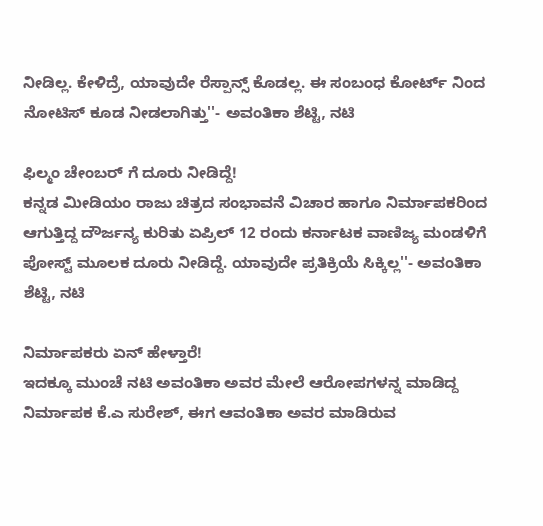ನೀಡಿಲ್ಲ. ಕೇಳಿದ್ರೆ, ಯಾವುದೇ ರೆಸ್ಪಾನ್ಸ್ ಕೊಡಲ್ಲ. ಈ ಸಂಬಂಧ ಕೋರ್ಟ್ ನಿಂದ ನೋಟಿಸ್ ಕೂಡ ನೀಡಲಾಗಿತ್ತು''- ಅವಂತಿಕಾ ಶೆಟ್ಟಿ, ನಟಿ

ಫಿಲ್ಮಂ ಚೇಂಬರ್ ಗೆ ದೂರು ನೀಡಿದ್ದೆ!
ಕನ್ನಡ ಮೀಡಿಯಂ ರಾಜು ಚಿತ್ರದ ಸಂಭಾವನೆ ವಿಚಾರ ಹಾಗೂ ನಿರ್ಮಾಪಕರಿಂದ ಆಗುತ್ತಿದ್ದ ದೌರ್ಜನ್ಯ ಕುರಿತು ಏಪ್ರಿಲ್ 12 ರಂದು ಕರ್ನಾಟಕ ವಾಣಿಜ್ಯ ಮಂಡಳಿಗೆ ಪೋಸ್ಟ್ ಮೂಲಕ ದೂರು ನೀಡಿದ್ದೆ. ಯಾವುದೇ ಪ್ರತಿಕ್ರಿಯೆ ಸಿಕ್ಕಿಲ್ಲ''- ಅವಂತಿಕಾ ಶೆಟ್ಟಿ, ನಟಿ

ನಿರ್ಮಾಪಕರು ಏನ್ ಹೇಳ್ತಾರೆ!
ಇದಕ್ಕೂ ಮುಂಚೆ ನಟಿ ಅವಂತಿಕಾ ಅವರ ಮೇಲೆ ಆರೋಪಗಳನ್ನ ಮಾಡಿದ್ದ ನಿರ್ಮಾಪಕ ಕೆ.ಎ ಸುರೇಶ್, ಈಗ ಆವಂತಿಕಾ ಅವರ ಮಾಡಿರುವ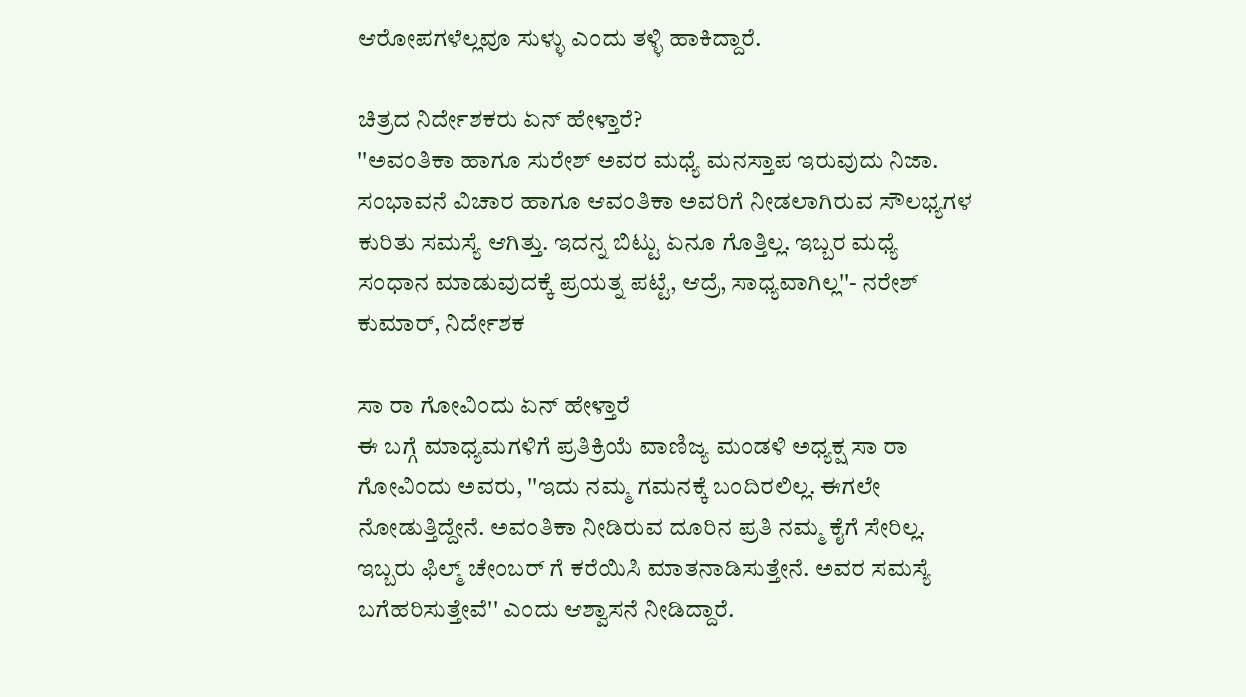ಆರೋಪಗಳೆಲ್ಲವೂ ಸುಳ್ಳು ಎಂದು ತಳ್ಳಿ ಹಾಕಿದ್ದಾರೆ.

ಚಿತ್ರದ ನಿರ್ದೇಶಕರು ಏನ್ ಹೇಳ್ತಾರೆ?
''ಅವಂತಿಕಾ ಹಾಗೂ ಸುರೇಶ್ ಅವರ ಮಧ್ಯೆ ಮನಸ್ತಾಪ ಇರುವುದು ನಿಜಾ. ಸಂಭಾವನೆ ವಿಚಾರ ಹಾಗೂ ಆವಂತಿಕಾ ಅವರಿಗೆ ನೀಡಲಾಗಿರುವ ಸೌಲಭ್ಯಗಳ ಕುರಿತು ಸಮಸ್ಯೆ ಆಗಿತ್ತು. ಇದನ್ನ ಬಿಟ್ಟು ಏನೂ ಗೊತ್ತಿಲ್ಲ. ಇಬ್ಬರ ಮಧ್ಯೆ ಸಂಧಾನ ಮಾಡುವುದಕ್ಕೆ ಪ್ರಯತ್ನ ಪಟ್ಟೆ, ಆದ್ರೆ, ಸಾಧ್ಯವಾಗಿಲ್ಲ''- ನರೇಶ್ ಕುಮಾರ್, ನಿರ್ದೇಶಕ

ಸಾ ರಾ ಗೋವಿಂದು ಏನ್ ಹೇಳ್ತಾರೆ
ಈ ಬಗ್ಗೆ ಮಾಧ್ಯಮಗಳಿಗೆ ಪ್ರತಿಕ್ರಿಯೆ ವಾಣಿಜ್ಯ ಮಂಡಳಿ ಅಧ್ಯಕ್ಷ ಸಾ ರಾ ಗೋವಿಂದು ಅವರು, ''ಇದು ನಮ್ಮ ಗಮನಕ್ಕೆ ಬಂದಿರಲಿಲ್ಲ. ಈಗಲೇ ನೋಡುತ್ತಿದ್ದೇನೆ. ಅವಂತಿಕಾ ನೀಡಿರುವ ದೂರಿನ ಪ್ರತಿ ನಮ್ಮ ಕೈಗೆ ಸೇರಿಲ್ಲ. ಇಬ್ಬರು ಫಿಲ್ಮ್ ಚೇಂಬರ್ ಗೆ ಕರೆಯಿಸಿ ಮಾತನಾಡಿಸುತ್ತೇನೆ. ಅವರ ಸಮಸ್ಯೆ ಬಗೆಹರಿಸುತ್ತೇವೆ'' ಎಂದು ಆಶ್ವಾಸನೆ ನೀಡಿದ್ದಾರೆ.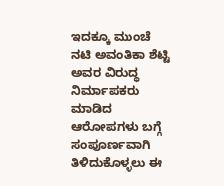ಇದಕ್ಕೂ ಮುಂಚೆ ನಟಿ ಅವಂತಿಕಾ ಶೆಟ್ಟಿ ಅವರ ವಿರುದ್ಧ ನಿರ್ಮಾಪಕರು ಮಾಡಿದ ಆರೋಪಗಳು ಬಗ್ಗೆ ಸಂಪೂರ್ಣವಾಗಿ ತಿಳಿದುಕೊಳ್ಳಲು ಈ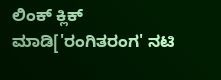ಲಿಂಕ್ ಕ್ಲಿಕ್ ಮಾಡಿ['ರಂಗಿತರಂಗ' ನಟಿ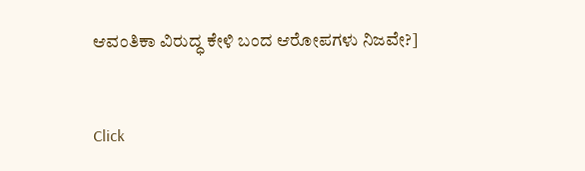ಆವಂತಿಕಾ ವಿರುದ್ಧ ಕೇಳಿ ಬಂದ ಆರೋಪಗಳು ನಿಜವೇ?]


Click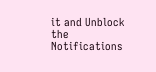it and Unblock the Notifications